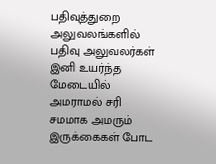பதிவுத்துறை அலுவலங்களில் பதிவு அலுவலர்கள் இனி உயர்ந்த மேடையில் அமராமல் சரி சமமாக அமரும் இருக்கைகள் போட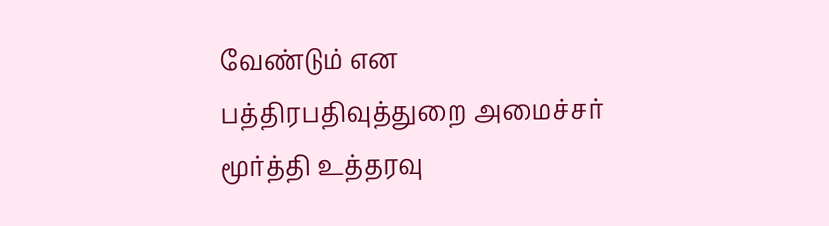வேண்டும் என பத்திரபதிவுத்துறை அமைச்சர் மூர்த்தி உத்தரவு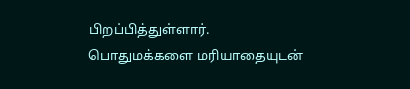பிறப்பித்துள்ளார்.
பொதுமக்களை மரியாதையுடன்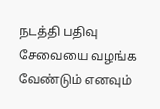நடத்தி பதிவு சேவையை வழங்க வேண்டும் எனவும்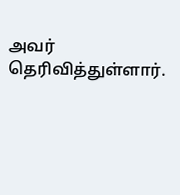அவர் தெரிவித்துள்ளார்.